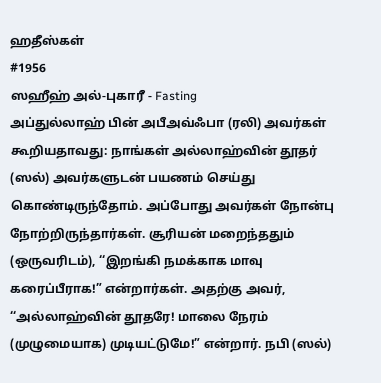ஹதீஸ்கள்
#1956
ஸஹீஹ் அல்-புகாரீ - Fasting
அப்துல்லாஹ் பின் அபீஅவ்ஃபா (ரலி) அவர்கள் கூறியதாவது: நாங்கள் அல்லாஹ்வின் தூதர் (ஸல்) அவர்களுடன் பயணம் செய்து கொண்டிருந்தோம். அப்போது அவர்கள் நோன்பு நோற்றிருந்தார்கள். சூரியன் மறைந்ததும் (ஒருவரிடம்), ‘‘இறங்கி நமக்காக மாவு கரைப்பீராக!” என்றார்கள். அதற்கு அவர், ‘‘அல்லாஹ்வின் தூதரே! மாலை நேரம் (முழுமையாக) முடியட்டுமே!” என்றார். நபி (ஸல்)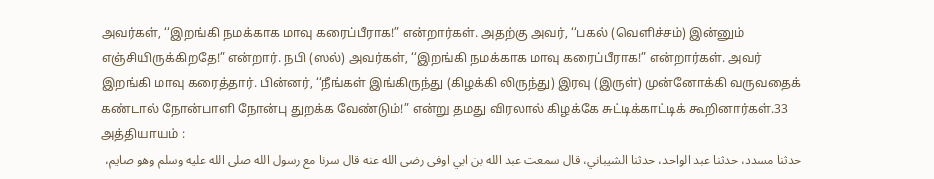அவர்கள், ‘‘இறங்கி நமக்காக மாவு கரைப்பீராக!” என்றார்கள். அதற்கு அவர், ‘‘பகல் (வெளிச்சம்) இன்னும் எஞ்சியிருக்கிறதே!” என்றார். நபி (ஸல்) அவர்கள், ‘‘இறங்கி நமக்காக மாவு கரைப்பீராக!” என்றார்கள். அவர் இறங்கி மாவு கரைத்தார். பின்னர், ‘‘நீங்கள் இங்கிருந்து (கிழக்கி லிருந்து) இரவு (இருள்) முன்னோக்கி வருவதைக் கண்டால் நோன்பாளி நோன்பு துறக்க வேண்டும்!” என்று தமது விரலால் கிழக்கே சுட்டிக்காட்டிக் கூறினார்கள்.33 அத்தியாயம் :
حدثنا مسدد، حدثنا عبد الواحد، حدثنا الشيباني، قال سمعت عبد الله بن ابي اوفى رضى الله عنه قال سرنا مع رسول الله صلى الله عليه وسلم وهو صايم،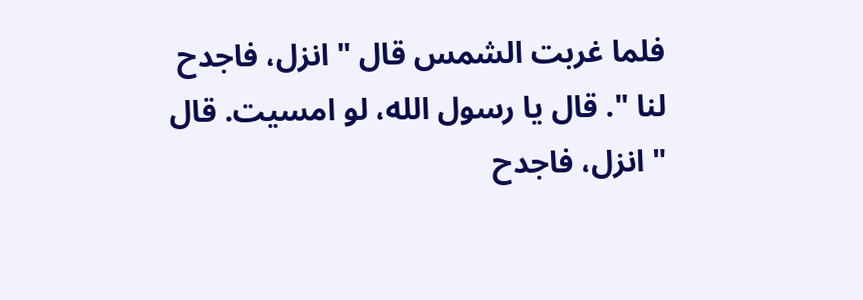فلما غربت الشمس قال " انزل، فاجدح لنا ". قال يا رسول الله، لو امسيت. قال " انزل، فاجدح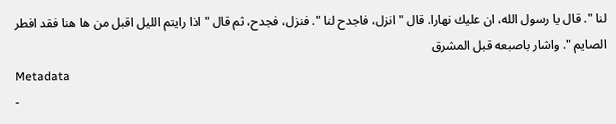لنا ". قال يا رسول الله، ان عليك نهارا. قال " انزل، فاجدح لنا ". فنزل، فجدح، ثم قال " اذا رايتم الليل اقبل من ها هنا فقد افطر الصايم ". واشار باصبعه قبل المشرق
Metadata
-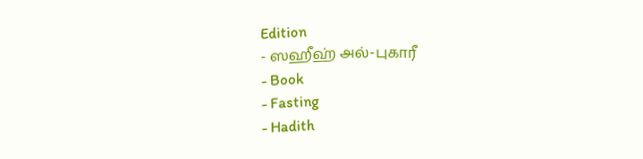Edition
- ஸஹீஹ் அல்-புகாரீ
- Book
- Fasting
- Hadith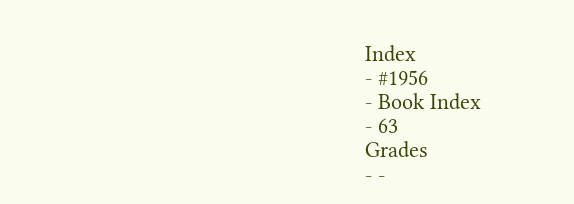Index
- #1956
- Book Index
- 63
Grades
- -